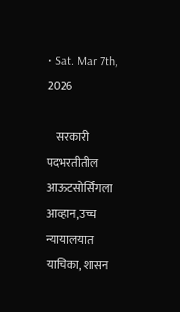• Sat. Mar 7th, 2026

    सरकारी पदभरतीतील आऊटसोर्सिंगला आव्हान,उच्च न्यायालयात याचिका, शासन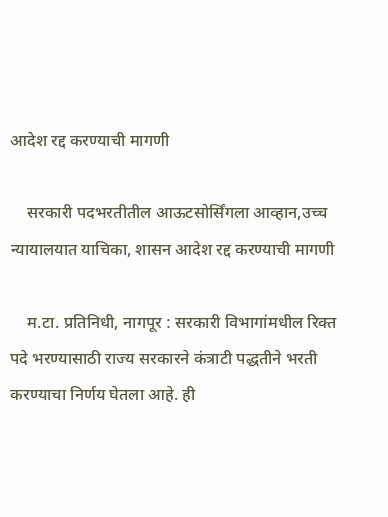आदेश रद्द करण्याची मागणी

    सरकारी पदभरतीतील आऊटसोर्सिंगला आव्हान,उच्च न्यायालयात याचिका, शासन आदेश रद्द करण्याची मागणी

    म.टा. प्रतिनिधी, नागपूर : सरकारी विभागांमधील रिक्त पदे भरण्यासाठी राज्य सरकारने कंत्राटी पद्धतीने भरती करण्याचा निर्णय घेतला आहे. ही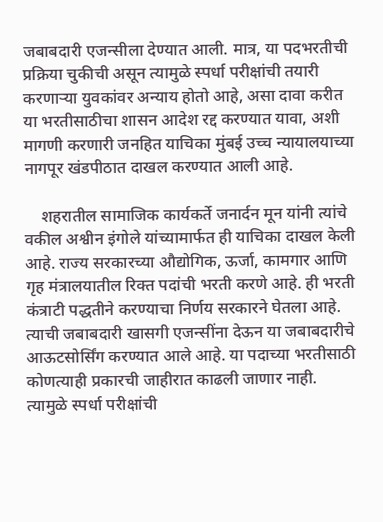जबाबदारी एजन्सीला देण्यात आली. मात्र, या पदभरतीची प्रक्रिया चुकीची असून त्यामुळे स्पर्धा परीक्षांची तयारी करणाऱ्या युवकांवर अन्याय होतो आहे, असा दावा करीत या भरतीसाठीचा शासन आदेश रद्द करण्यात यावा, अशी मागणी करणारी जनहित याचिका मुंबई उच्च न्यायालयाच्या नागपूर खंडपीठात दाखल करण्यात आली आहे.

    शहरातील सामाजिक कार्यकर्ते जनार्दन मून यांनी त्यांचे वकील अश्वीन इंगोले यांच्यामार्फत ही याचिका दाखल केली आहे. राज्य सरकारच्या औद्योगिक, ऊर्जा, कामगार आणि गृह मंत्रालयातील रिक्त पदांची भरती करणे आहे. ही भरती कंत्राटी पद्धतीने करण्याचा निर्णय सरकारने घेतला आहे. त्याची जबाबदारी खासगी एजन्सींना देऊन या जबाबदारीचे आऊटसोर्सिंग करण्यात आले आहे. या पदाच्या भरतीसाठी कोणत्याही प्रकारची जाहीरात काढली जाणार नाही. त्यामुळे स्पर्धा परीक्षांची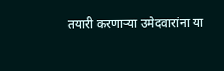तयारी करणाऱ्या उमेदवारांना या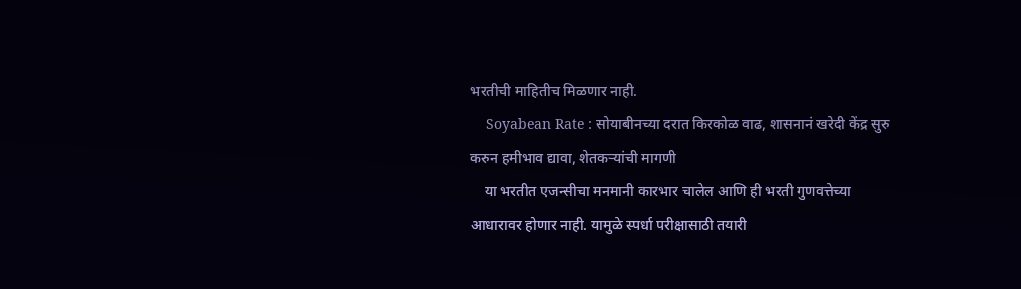भरतीची माहितीच मिळणार नाही.
    Soyabean Rate : सोयाबीनच्या दरात किरकोळ वाढ, शासनानं खरेदी केंद्र सुरु करुन हमीभाव द्यावा, शेतकऱ्यांची मागणी
    या भरतीत एजन्सीचा मनमानी कारभार चालेल आणि ही भरती गुणवत्तेच्या आधारावर होणार नाही. यामुळे स्पर्धा परीक्षासाठी तयारी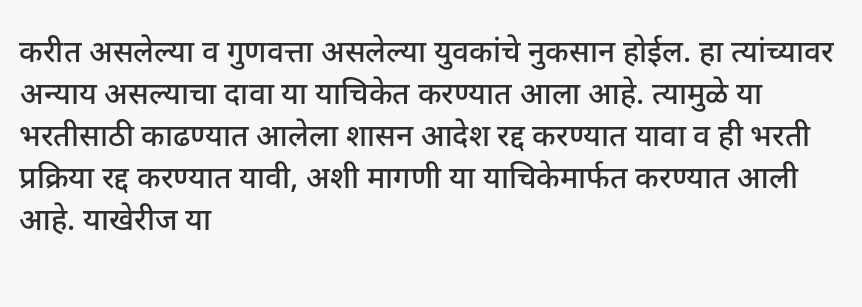करीत असलेल्या व गुणवत्ता असलेल्या युवकांचे नुकसान होईल. हा त्यांच्यावर अन्याय असल्याचा दावा या याचिकेत करण्यात आला आहे. त्यामुळे या भरतीसाठी काढण्यात आलेला शासन आदेश रद्द करण्यात यावा व ही भरती प्रक्रिया रद्द करण्यात यावी, अशी मागणी या याचिकेमार्फत करण्यात आली आहे. याखेरीज या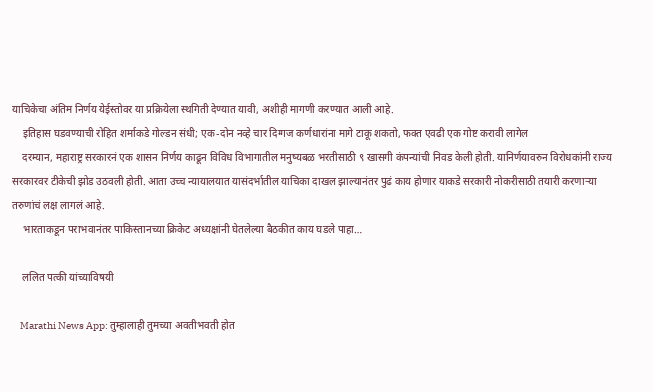याचिकेचा अंतिम निर्णय येईस्तोवर या प्रक्रियेला स्थगिती देण्यात यावी, अशीही मागणी करण्यात आली आहे.
    इतिहास घडवण्याची रोहित शर्माकडे गोल्डन संधी; एक-दोन नव्हे चार दिग्गज कर्णधारांना मागे टाकू शकतो, फक्त एवढी एक गोष्ट करावी लागेल
    दरम्यान, महाराष्ट्र सरकारनं एक शासन निर्णय काढून विविध विभागातील मनुष्यबळ भरतीसाठी ९ खासगी कंपन्यांची निवड केली होती. यानिर्णयावरुन विरोधकांनी राज्य सरकारवर टीकेची झोड उठवली होती. आता उच्च न्यायालयात यासंदर्भातील याचिका दाखल झाल्यानंतर पुढं काय होणार याकडे सरकारी नोकरीसाठी तयारी करणाऱ्या तरुणांचं लक्ष लागलं आहे.
    भारताकडून पराभवानंतर पाकिस्तानच्या क्रिकेट अध्यक्षांनी घेतलेल्या बैठकीत काय घडले पाहा…

    ललित पत्की यांच्याविषयी

    Marathi News App: तुम्हालाही तुमच्या अवतीभवती होत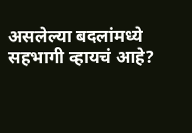असलेल्या बदलांमध्ये सहभागी व्हायचं आहे?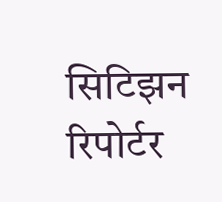सिटिझन रिपोर्टर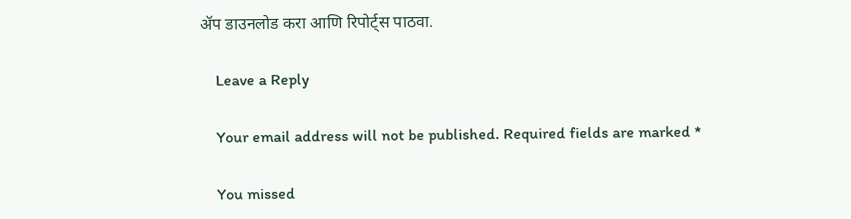ॲप डाउनलोड करा आणि रिपोर्ट्स पाठवा.

    Leave a Reply

    Your email address will not be published. Required fields are marked *

    You missed